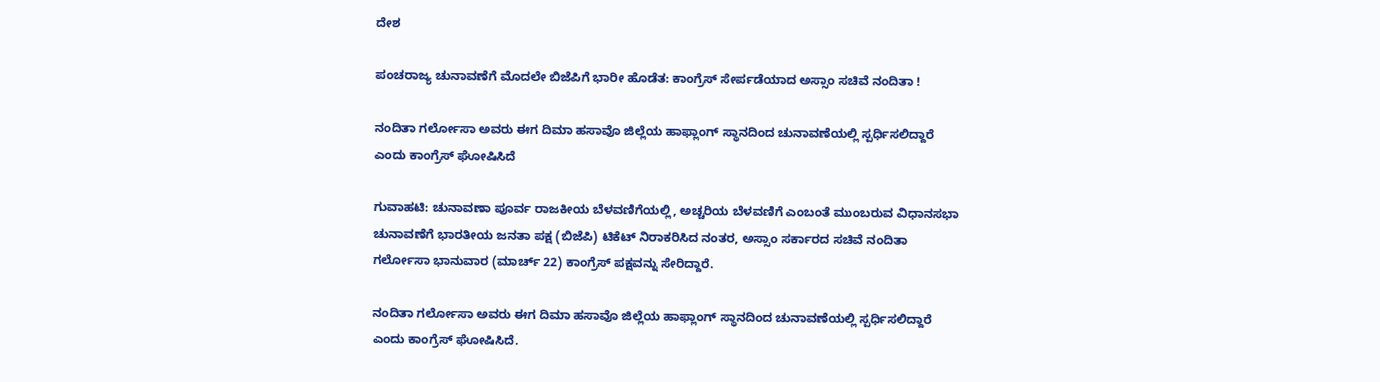ದೇಶ

ಪಂಚರಾಜ್ಯ ಚುನಾವಣೆಗೆ ಮೊದಲೇ ಬಿಜೆಪಿಗೆ ಭಾರೀ ಹೊಡೆತ: ಕಾಂಗ್ರೆಸ್ ಸೇರ್ಪಡೆಯಾದ ಅಸ್ಸಾಂ ಸಚಿವೆ ನಂದಿತಾ !

ನಂದಿತಾ ಗರ್ಲೋಸಾ ಅವರು ಈಗ ದಿಮಾ ಹಸಾವೊ ಜಿಲ್ಲೆಯ ಹಾಫ್ಲಾಂಗ್ ಸ್ಥಾನದಿಂದ ಚುನಾವಣೆಯಲ್ಲಿ ಸ್ಪರ್ಧಿಸಲಿದ್ದಾರೆ ಎಂದು ಕಾಂಗ್ರೆಸ್ ಘೋಷಿಸಿದೆ

ಗುವಾಹಟಿ: ಚುನಾವಣಾ ಪೂರ್ವ ರಾಜಕೀಯ ಬೆಳವಣಿಗೆಯಲ್ಲಿ, ಅಚ್ಚರಿಯ ಬೆಳವಣಿಗೆ ಎಂಬಂತೆ ಮುಂಬರುವ ವಿಧಾನಸಭಾ ಚುನಾವಣೆಗೆ ಭಾರತೀಯ ಜನತಾ ಪಕ್ಷ (ಬಿಜೆಪಿ) ಟಿಕೆಟ್ ನಿರಾಕರಿಸಿದ ನಂತರ, ಅಸ್ಸಾಂ ಸರ್ಕಾರದ ಸಚಿವೆ ನಂದಿತಾ ಗರ್ಲೋಸಾ ಭಾನುವಾರ (ಮಾರ್ಚ್ 22) ಕಾಂಗ್ರೆಸ್ ಪಕ್ಷವನ್ನು ಸೇರಿದ್ದಾರೆ.

ನಂದಿತಾ ಗರ್ಲೋಸಾ ಅವರು ಈಗ ದಿಮಾ ಹಸಾವೊ ಜಿಲ್ಲೆಯ ಹಾಫ್ಲಾಂಗ್ ಸ್ಥಾನದಿಂದ ಚುನಾವಣೆಯಲ್ಲಿ ಸ್ಪರ್ಧಿಸಲಿದ್ದಾರೆ ಎಂದು ಕಾಂಗ್ರೆಸ್ ಘೋಷಿಸಿದೆ.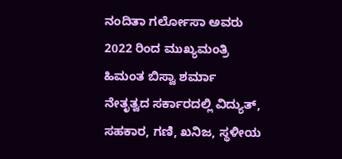ನಂದಿತಾ ಗರ್ಲೋಸಾ ಅವರು 2022 ರಿಂದ ಮುಖ್ಯಮಂತ್ರಿ ಹಿಮಂತ ಬಿಸ್ವಾ ಶರ್ಮಾ ನೇತೃತ್ವದ ಸರ್ಕಾರದಲ್ಲಿ ವಿದ್ಯುತ್, ಸಹಕಾರ, ಗಣಿ, ಖನಿಜ, ಸ್ಥಳೀಯ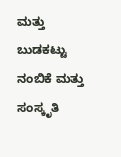ಮತ್ತು ಬುಡಕಟ್ಟು ನಂಬಿಕೆ ಮತ್ತು ಸಂಸ್ಕೃತಿ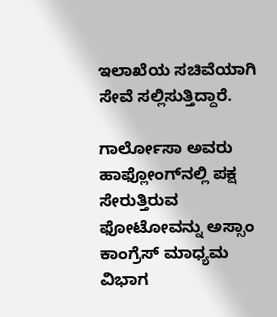ಇಲಾಖೆಯ ಸಚಿವೆಯಾಗಿ ಸೇವೆ ಸಲ್ಲಿಸುತ್ತಿದ್ದಾರೆ.

ಗಾರ್ಲೋಸಾ ಅವರು ಹಾಫ್ಲೋಂಗ್‌ನಲ್ಲಿ ಪಕ್ಷ ಸೇರುತ್ತಿರುವ ಫೋಟೋವನ್ನು ಅಸ್ಸಾಂ ಕಾಂಗ್ರೆಸ್ ಮಾಧ್ಯಮ ವಿಭಾಗ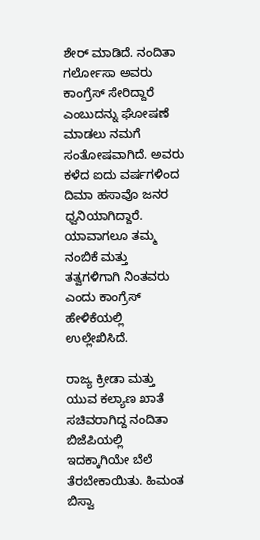ಶೇರ್ ಮಾಡಿದೆ. ನಂದಿತಾ ಗರ್ಲೋಸಾ ಅವರು ಕಾಂಗ್ರೆಸ್ ಸೇರಿದ್ದಾರೆ ಎಂಬುದನ್ನು ಘೋಷಣೆ ಮಾಡಲು ನಮಗೆ ಸಂತೋಷವಾಗಿದೆ. ಅವರು ಕಳೆದ ಐದು ವರ್ಷಗಳಿಂದ ದಿಮಾ ಹಸಾವೊ ಜನರ ಧ್ವನಿಯಾಗಿದ್ದಾರೆ. ಯಾವಾಗಲೂ ತಮ್ಮ ನಂಬಿಕೆ ಮತ್ತು ತತ್ವಗಳಿಗಾಗಿ ನಿಂತವರು ಎಂದು ಕಾಂಗ್ರೆಸ್ ಹೇಳಿಕೆಯಲ್ಲಿ ಉಲ್ಲೇಖಿಸಿದೆ.

ರಾಜ್ಯ ಕ್ರೀಡಾ ಮತ್ತು ಯುವ ಕಲ್ಯಾಣ ಖಾತೆ ಸಚಿವರಾಗಿದ್ದ ನಂದಿತಾ ಬಿಜೆಪಿಯಲ್ಲಿ ಇದಕ್ಕಾಗಿಯೇ ಬೆಲೆ ತೆರಬೇಕಾಯಿತು. ಹಿಮಂತ ಬಿಸ್ವಾ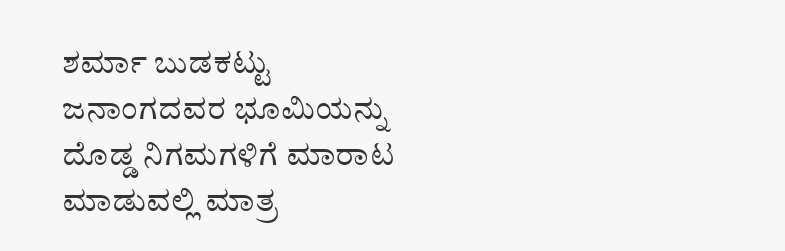ಶರ್ಮಾ ಬುಡಕಟ್ಟು ಜನಾಂಗದವರ ಭೂಮಿಯನ್ನು ದೊಡ್ಡ ನಿಗಮಗಳಿಗೆ ಮಾರಾಟ ಮಾಡುವಲ್ಲಿ ಮಾತ್ರ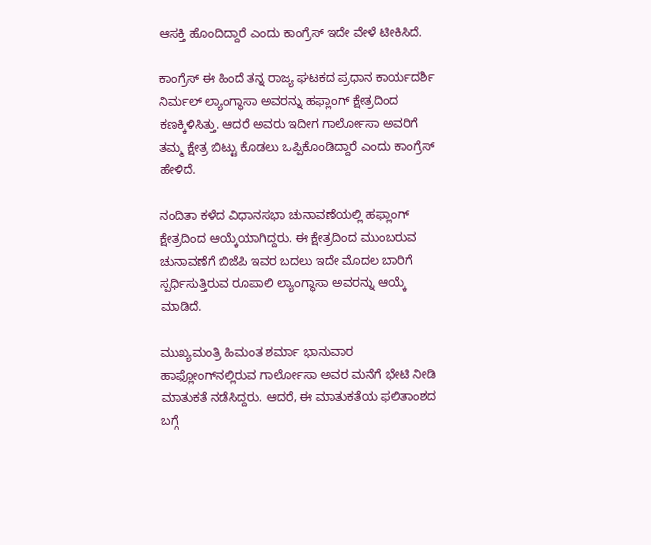ಆಸಕ್ತಿ ಹೊಂದಿದ್ದಾರೆ ಎಂದು ಕಾಂಗ್ರೆಸ್ ಇದೇ ವೇಳೆ ಟೀಕಿಸಿದೆ.

ಕಾಂಗ್ರೆಸ್ ಈ ಹಿಂದೆ ತನ್ನ ರಾಜ್ಯ ಘಟಕದ ಪ್ರಧಾನ ಕಾರ್ಯದರ್ಶಿ ನಿರ್ಮಲ್ ಲ್ಯಾಂಗ್ಥಾಸಾ ಅವರನ್ನು ಹಫ್ಲಾಂಗ್ ಕ್ಷೇತ್ರದಿಂದ ಕಣಕ್ಕಿಳಿಸಿತ್ತು. ಆದರೆ ಅವರು ಇದೀಗ ಗಾರ್ಲೋಸಾ ಅವರಿಗೆ ತಮ್ಮ ಕ್ಷೇತ್ರ ಬಿಟ್ಟು ಕೊಡಲು ಒಪ್ಪಿಕೊಂಡಿದ್ದಾರೆ ಎಂದು ಕಾಂಗ್ರೆಸ್ ಹೇಳಿದೆ.

ನಂದಿತಾ ಕಳೆದ ವಿಧಾನಸಭಾ ಚುನಾವಣೆಯಲ್ಲಿ ಹಫ್ಲಾಂಗ್ ಕ್ಷೇತ್ರದಿಂದ ಆಯ್ಕೆಯಾಗಿದ್ದರು. ಈ ಕ್ಷೇತ್ರದಿಂದ ಮುಂಬರುವ ಚುನಾವಣೆಗೆ ಬಿಜೆಪಿ ಇವರ ಬದಲು ಇದೇ ಮೊದಲ ಬಾರಿಗೆ ಸ್ಪರ್ಧಿಸುತ್ತಿರುವ ರೂಪಾಲಿ ಲ್ಯಾಂಗ್ಥಾಸಾ ಅವರನ್ನು ಆಯ್ಕೆ ಮಾಡಿದೆ.

ಮುಖ್ಯಮಂತ್ರಿ ಹಿಮಂತ ಶರ್ಮಾ ಭಾನುವಾರ ಹಾಫ್ಲೋಂಗ್‌ನಲ್ಲಿರುವ ಗಾರ್ಲೋಸಾ ಅವರ ಮನೆಗೆ ಭೇಟಿ ನೀಡಿ ಮಾತುಕತೆ ನಡೆಸಿದ್ದರು. ಆದರೆ, ಈ ಮಾತುಕತೆಯ ಫಲಿತಾಂಶದ ಬಗ್ಗೆ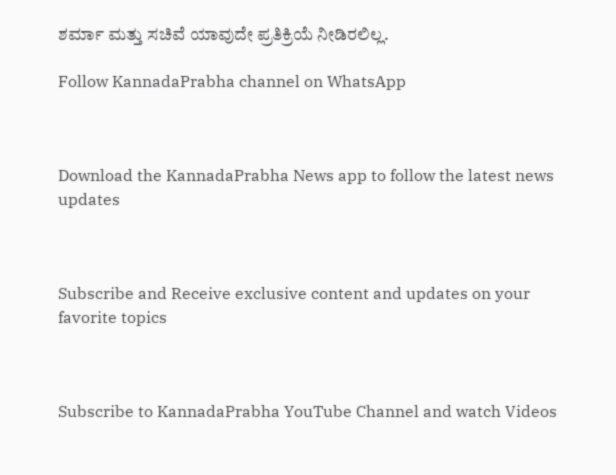ಶರ್ಮಾ ಮತ್ತು ಸಚಿವೆ ಯಾವುದೇ ಪ್ರತಿಕ್ರಿಯೆ ನೀಡಿರಲಿಲ್ಲ.

Follow KannadaPrabha channel on WhatsApp



Download the KannadaPrabha News app to follow the latest news updates



Subscribe and Receive exclusive content and updates on your favorite topics



Subscribe to KannadaPrabha YouTube Channel and watch Videos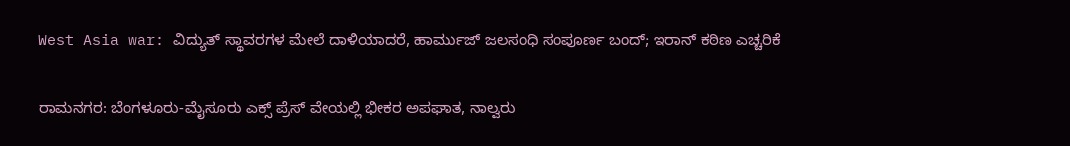West Asia war: ವಿದ್ಯುತ್ ಸ್ಥಾವರಗಳ ಮೇಲೆ ದಾಳಿಯಾದರೆ, ಹಾರ್ಮುಜ್ ಜಲಸಂಧಿ ಸಂಪೂರ್ಣ ಬಂದ್; ಇರಾನ್ ಕಠಿಣ ಎಚ್ಚರಿಕೆ

ರಾಮನಗರ: ಬೆಂಗಳೂರು-ಮೈಸೂರು ಎಕ್ಸ್ ಪ್ರೆಸ್ ವೇಯಲ್ಲಿ ಭೀಕರ ಅಪಘಾತ, ನಾಲ್ವರು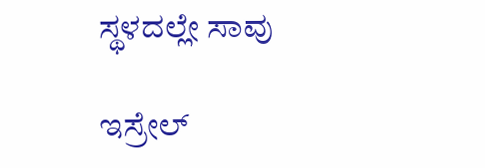ಸ್ಥಳದಲ್ಲೇ ಸಾವು

ಇಸ್ರೇಲ್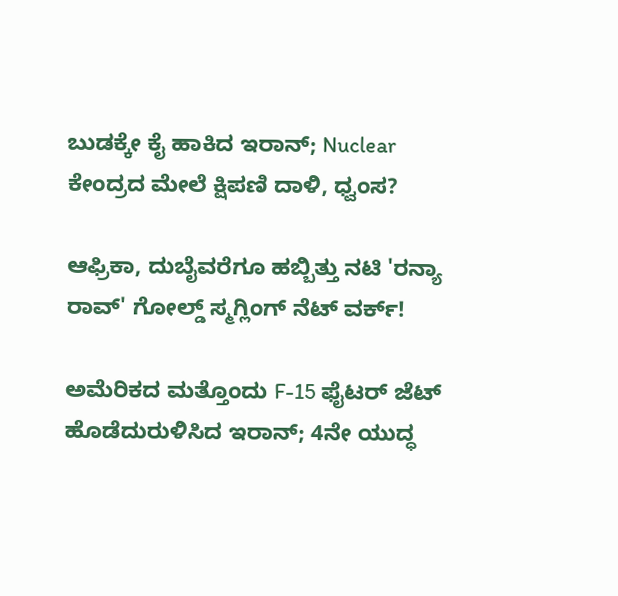ಬುಡಕ್ಕೇ ಕೈ ಹಾಕಿದ ಇರಾನ್; Nuclear ಕೇಂದ್ರದ ಮೇಲೆ ಕ್ಷಿಪಣಿ ದಾಳಿ, ಧ್ವಂಸ?

ಆಫ್ರಿಕಾ, ದುಬೈವರೆಗೂ ಹಬ್ಬಿತ್ತು ನಟಿ 'ರನ್ಯಾ ರಾವ್' ಗೋಲ್ಡ್ ಸ್ಮಗ್ಲಿಂಗ್ ನೆಟ್ ವರ್ಕ್!

ಅಮೆರಿಕದ ಮತ್ತೊಂದು F-15 ಫೈಟರ್ ಜೆಟ್ ಹೊಡೆದುರುಳಿಸಿದ ಇರಾನ್; 4ನೇ ಯುದ್ಧ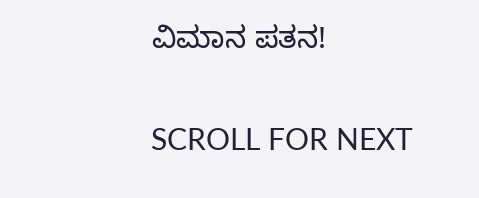ವಿಮಾನ ಪತನ!

SCROLL FOR NEXT